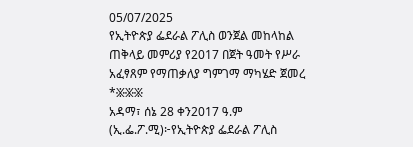05/07/2025
የኢትዮጵያ ፌደራል ፖሊስ ወንጀል መከላከል ጠቅላይ መምሪያ የ2017 በጀት ዓመት የሥራ አፈፃጸም የማጠቃለያ ግምገማ ማካሄድ ጀመረ
*፠፠፠
አዳማ፣ ሰኔ 28 ቀን2017 ዓ.ም (ኢ.ፌ.ፖ.ሚ)፦የኢትዮጵያ ፌደራል ፖሊስ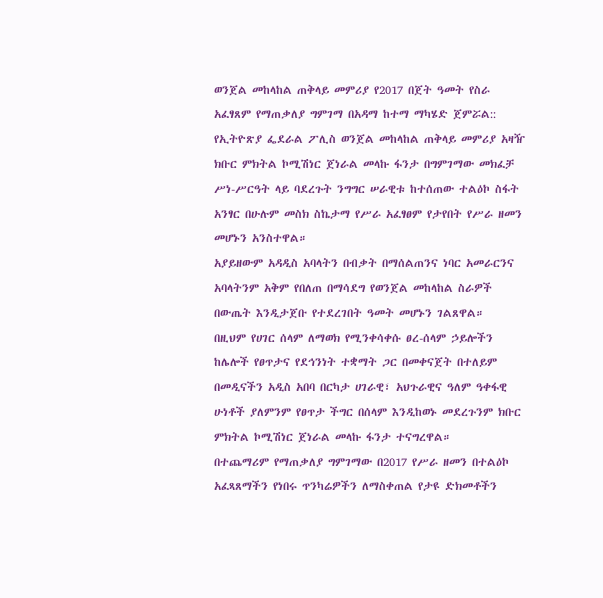ወንጀል መከላከል ጠቅላይ መምሪያ የ2017 በጀት ዓመት የስራ አፈፃጸም የማጠቃለያ ግምገማ በአዳማ ከተማ ማካሄድ ጀምሯል::
የኢትዮጽያ ፌደራል ፖሊስ ወንጀል መከላከል ጠቅላይ መምሪያ አዛዥ ክቡር ምክትል ኮሚሽነር ጀነራል መላኩ ፋንታ በግምገማው መክፈቻ ሥነ-ሥርዓት ላይ ባደረጉት ንግግር ሠራዊቱ ከተሰጠው ተልዕኮ ስፋት አንፃር በሁሉም መስክ ስኬታማ የሥራ አፈፃፀም የታየበት የሥራ ዘመን መሆኑን አንስተዋል።
አያይዘውም አዳዲስ አባላትን በብቃት በማሰልጠንና ነባር አመራርንና አባላትንም አቅም የበለጠ በማሳደግ የወንጀል መከላከል ስራዎች በውጤት እንዲታጀቡ የተደረገበት ዓመት መሆኑን ገልጸዋል።
በዚህም የሀገር ሰላም ለማወክ የሚንቀሳቀሱ ፀረ-ሰላም ኃይሎችን ከሌሎች የፀጥታና የደኅንነት ተቋማት ጋር በመቀናጀት በተለይም በመዲናችን አዲስ አበባ በርካታ ሀገራዊ፣ አህጉራዊና ዓለም ዓቀፋዊ ሁነቶች ያለምንም የፀጥታ ችግር በሰላም እንዲከወኑ መደረጉንም ክቡር ምክትል ኮሚሽነር ጀነራል መላኩ ፋንታ ተናግረዋል።
በተጨማሪም የማጠቃለያ ግምገማው በ2017 የሥራ ዘመን በተልዕኮ አፈጻጸማችን የነበሩ ጥንካሬዎችን ለማስቀጠል የታዩ ድክመቶችን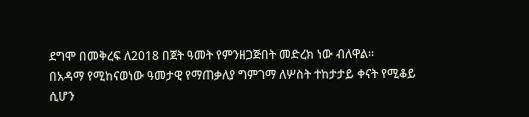ደግሞ በመቅረፍ ለ2018 በጀት ዓመት የምንዘጋጅበት መድረክ ነው ብለዋል።
በአዳማ የሚከናወነው ዓመታዊ የማጠቃለያ ግምገማ ለሦስት ተከታታይ ቀናት የሚቆይ ሲሆን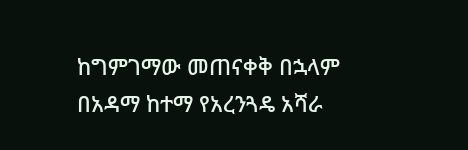ከግምገማው መጠናቀቅ በኋላም በአዳማ ከተማ የአረንጓዴ አሻራ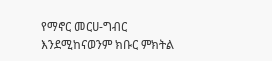የማኖር መርሀ-ግብር እንደሚከናወንም ክቡር ምክትል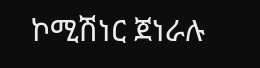ኮሚሽነር ጀነራሉ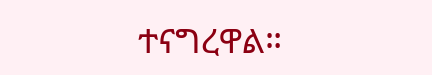ተናግረዋል።